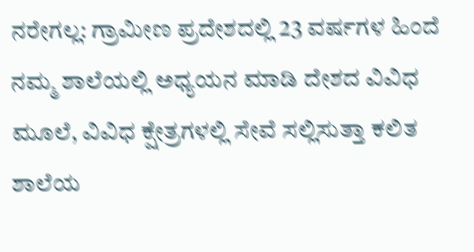ನರೇಗಲ್ಲ: ಗ್ರಾಮೀಣ ಪ್ರದೇಶದಲ್ಲಿ 23 ವರ್ಷಗಳ ಹಿಂದೆ ನಮ್ಮ ಶಾಲೆಯಲ್ಲಿ ಅಧ್ಯಯನ ಮಾಡಿ ದೇಶದ ವಿವಿಧ ಮೂಲೆ, ವಿವಿಧ ಕ್ಷೇತ್ರಗಳಲ್ಲಿ ಸೇವೆ ಸಲ್ಲಿಸುತ್ತಾ ಕಲಿತ ಶಾಲೆಯ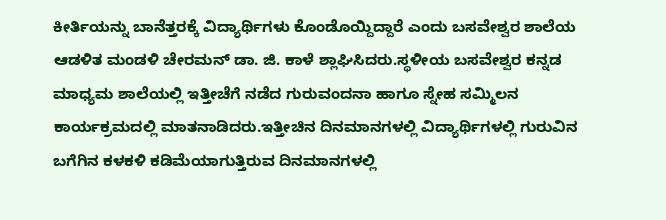ಕೀರ್ತಿಯನ್ನು ಬಾನೆತ್ತರಕ್ಕೆ ವಿದ್ಯಾರ್ಥಿಗಳು ಕೊಂಡೊಯ್ದಿದ್ದಾರೆ ಎಂದು ಬಸವೇಶ್ವರ ಶಾಲೆಯ ಆಡಳಿತ ಮಂಡಳಿ ಚೇರಮನ್ ಡಾ. ಜಿ. ಕಾಳೆ ಶ್ಲಾಘಿಸಿದರು.ಸ್ಥಳೀಯ ಬಸವೇಶ್ವರ ಕನ್ನಡ ಮಾಧ್ಯಮ ಶಾಲೆಯಲ್ಲಿ ಇತ್ತೀಚೆಗೆ ನಡೆದ ಗುರುವಂದನಾ ಹಾಗೂ ಸ್ನೇಹ ಸಮ್ಮಿಲನ ಕಾರ್ಯಕ್ರಮದಲ್ಲಿ ಮಾತನಾಡಿದರು.ಇತ್ತೀಚಿನ ದಿನಮಾನಗಳಲ್ಲಿ ವಿದ್ಯಾರ್ಥಿಗಳಲ್ಲಿ ಗುರುವಿನ ಬಗೆಗಿನ ಕಳಕಳಿ ಕಡಿಮೆಯಾಗುತ್ತಿರುವ ದಿನಮಾನಗಳಲ್ಲಿ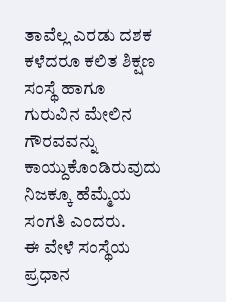ತಾವೆಲ್ಲ ಎರಡು ದಶಕ ಕಳೆದರೂ ಕಲಿತ ಶಿಕ್ಷಣ ಸಂಸ್ಥೆ ಹಾಗೂ ಗುರುವಿನ ಮೇಲಿನ ಗೌರವವನ್ನು ಕಾಯ್ದುಕೊಂಡಿರುವುದು ನಿಜಕ್ಕೂ ಹೆಮ್ಮೆಯ ಸಂಗತಿ ಎಂದರು.
ಈ ವೇಳೆ ಸಂಸ್ಥೆಯ ಪ್ರಧಾನ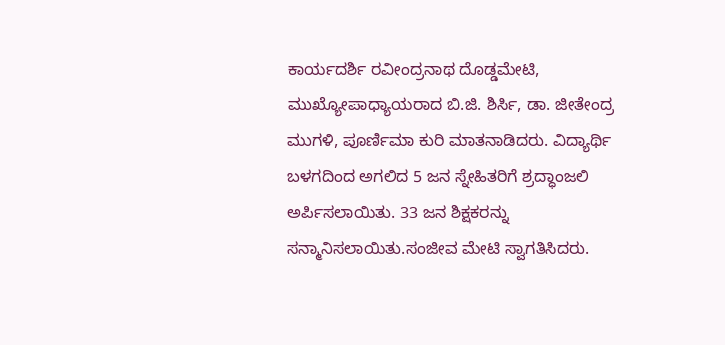ಕಾರ್ಯದರ್ಶಿ ರವೀಂದ್ರನಾಥ ದೊಡ್ಡಮೇಟಿ, ಮುಖ್ಯೋಪಾಧ್ಯಾಯರಾದ ಬಿ.ಜಿ. ಶಿರ್ಸಿ, ಡಾ. ಜೀತೇಂದ್ರ ಮುಗಳಿ, ಪೂರ್ಣಿಮಾ ಕುರಿ ಮಾತನಾಡಿದರು. ವಿದ್ಯಾರ್ಥಿ ಬಳಗದಿಂದ ಅಗಲಿದ 5 ಜನ ಸ್ನೇಹಿತರಿಗೆ ಶ್ರದ್ಧಾಂಜಲಿ ಅರ್ಪಿಸಲಾಯಿತು. 33 ಜನ ಶಿಕ್ಷಕರನ್ನು ಸನ್ಮಾನಿಸಲಾಯಿತು.ಸಂಜೀವ ಮೇಟಿ ಸ್ವಾಗತಿಸಿದರು.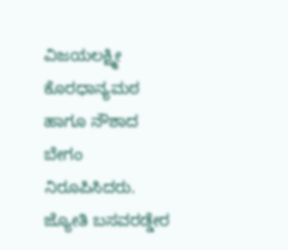ವಿಜಯಲಕ್ಷ್ಮೀ ಕೊರಧಾನ್ಯಮಠ ಹಾಗೂ ನೌಶಾದ ಬೇಗಂ ನಿರೂಪಿಸಿದರು. ಜ್ಯೋತಿ ಬಸವರಡ್ಡೇರ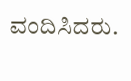ವಂದಿಸಿದರು.